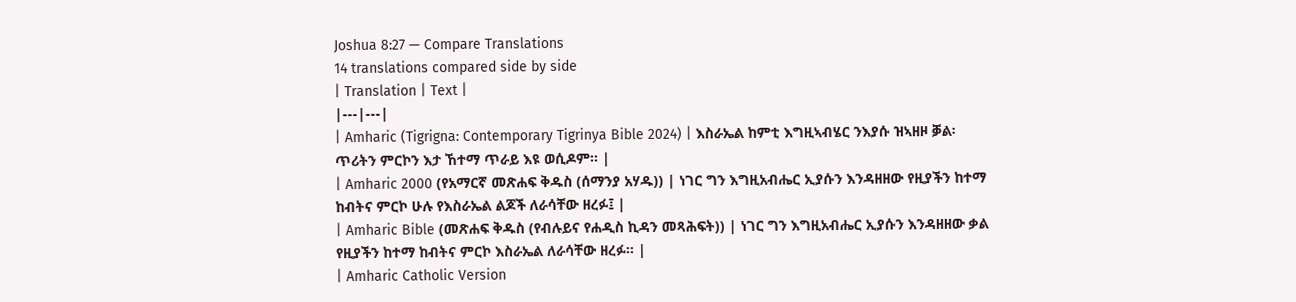Joshua 8:27 — Compare Translations
14 translations compared side by side
| Translation | Text |
|---|---|
| Amharic (Tigrigna: Contemporary Tigrinya Bible 2024) | እስራኤል ከምቲ እግዚኣብሄር ንእያሱ ዝኣዘዞ ቓል፡ ጥሪትን ምርኮን እታ ኸተማ ጥራይ እዩ ወሲዶም። |
| Amharic 2000 (የአማርኛ መጽሐፍ ቅዱስ (ሰማንያ አሃዱ)) | ነገር ግን እግዚአብሔር ኢያሱን እንዳዘዘው የዚያችን ከተማ ከብትና ምርኮ ሁሉ የእስራኤል ልጆች ለራሳቸው ዘረፉ፤ |
| Amharic Bible (መጽሐፍ ቅዱስ (የብሉይና የሐዲስ ኪዳን መጻሕፍት)) | ነገር ግን እግዚአብሔር ኢያሱን እንዳዘዘው ቃል የዚያችን ከተማ ከብትና ምርኮ እስራኤል ለራሳቸው ዘረፉ። |
| Amharic Catholic Version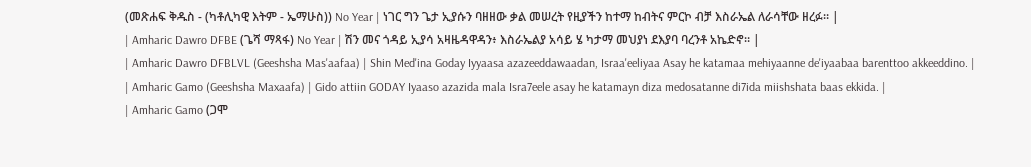(መጽሐፍ ቅዱስ - (ካቶሊካዊ እትም - ኤማሁስ)) No Year | ነገር ግን ጌታ ኢያሱን ባዘዘው ቃል መሠረት የዚያችን ከተማ ከብትና ምርኮ ብቻ እስራኤል ለራሳቸው ዘረፉ። |
| Amharic Dawro DFBE (ጌሻ ማጻፋ) No Year | ሽን መና ጎዳይ ኢያሳ አዛዜዳዋዳን፥ እስራኤልያ አሳይ ሄ ካታማ መህያነ ደእያባ ባረንቶ አኬድኖ። |
| Amharic Dawro DFBLVL (Geeshsha Mas'aafaa) | Shin Med'ina Goday Iyyaasa azazeeddawaadan, Israa'eeliyaa Asay he katamaa mehiyaanne de'iyaabaa barenttoo akkeeddino. |
| Amharic Gamo (Geeshsha Maxaafa) | Gido attiin GODAY Iyaaso azazida mala Isra7eele asay he katamayn diza medosatanne di7ida miishshata baas ekkida. |
| Amharic Gamo (ጋሞ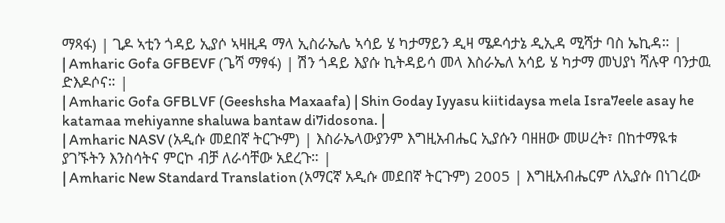ማጻፋ) | ጊዶ ኣቲን ጎዳይ ኢያሶ ኣዛዚዳ ማላ ኢስራኤሌ ኣሳይ ሄ ካታማይን ዲዛ ሜዶሳታኔ ዲኢዳ ሚሻታ ባስ ኤኪዳ። |
| Amharic Gofa GFBEVF (ጌሻ ማፃፋ) | ሽን ጎዳይ እያሱ ኪትዳይሳ መላ እስራኤለ አሳይ ሄ ካታማ መህያነ ሻሉዋ ባንታዉ ድእዶሶና። |
| Amharic Gofa GFBLVF (Geeshsha Maxaafa) | Shin Goday Iyyasu kiitidaysa mela Isra7eele asay he katamaa mehiyanne shaluwa bantaw di7idosona. |
| Amharic NASV (አዲሱ መደበኛ ትርጒም) | እስራኤላውያንም እግዚአብሔር ኢያሱን ባዘዘው መሠረት፣ በከተማዪቱ ያገኙትን እንስሳትና ምርኮ ብቻ ለራሳቸው አደረጉ። |
| Amharic New Standard Translation (አማርኛ አዲሱ መደበኛ ትርጉም) 2005 | እግዚአብሔርም ለኢያሱ በነገረው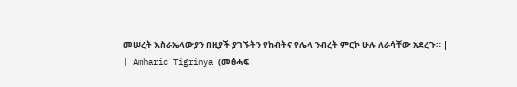መሠረት እስራኤላውያን በዚያች ያገኙትን የከብትና የሌላ ንብረት ምርኮ ሁሉ ለራሳቸው አደረጉ። |
| Amharic Tigrinya (መፅሓፍ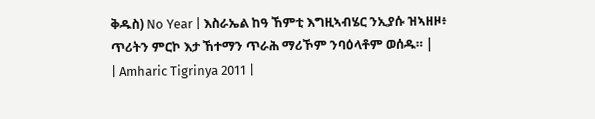ቅዱስ) No Year | እስራኤል ከዓ ኸምቲ እግዚኣብሄር ንኢያሱ ዝኣዘዞ፥ ጥሪትን ምርኮ እታ ኸተማን ጥራሕ ማሪኾም ንባዕላቶም ወሰዱ። |
| Amharic Tigrinya 2011 |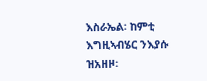እስራኤል፡ ከምቲ እግዚኣብሄር ንእያሱ ዝአዘዞ፡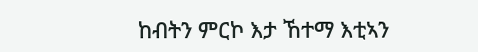ከብትን ምርኮ እታ ኸተማ እቲኣን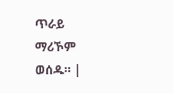ጥራይ ማሪኾም ወሰዱ። |